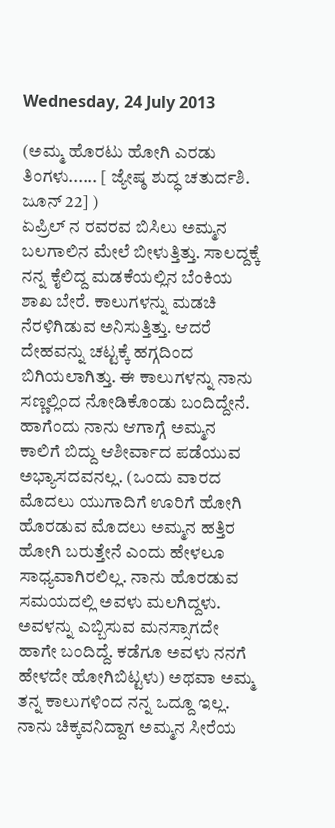Wednesday, 24 July 2013

(ಅಮ್ಮ ಹೊರಟು ಹೋಗಿ ಎರಡು ತಿಂಗಳು...... [ ಜ್ಯೇಷ್ಠ ಶುದ್ಧ ಚತುರ್ದಶಿ. ಜೂನ್ 22] )
ಏಪ್ರಿಲ್ ನ ರವರವ ಬಿಸಿಲು ಅಮ್ಮನ ಬಲಗಾಲಿನ ಮೇಲೆ ಬೀಳುತ್ತಿತ್ತು. ಸಾಲದ್ದಕ್ಕೆ ನನ್ನ ಕೈಲಿದ್ದ ಮಡಕೆಯಲ್ಲಿನ ಬೆಂಕಿಯ ಶಾಖ ಬೇರೆ. ಕಾಲುಗಳನ್ನು ಮಡಚಿ ನೆರಳಿಗಿಡುವ ಅನಿಸುತ್ತಿತ್ತು. ಆದರೆ ದೇಹವನ್ನು ಚಟ್ಟಕ್ಕೆ ಹಗ್ಗದಿಂದ ಬಿಗಿಯಲಾಗಿತ್ತು. ಈ ಕಾಲುಗಳನ್ನು ನಾನು ಸಣ್ಣಲ್ಲಿಂದ ನೋಡಿಕೊಂಡು ಬಂದಿದ್ದೇನೆ. ಹಾಗೆಂದು ನಾನು ಆಗಾಗ್ಗೆ ಅಮ್ಮನ ಕಾಲಿಗೆ ಬಿದ್ದು ಆಶೀರ್ವಾದ ಪಡೆಯುವ ಅಭ್ಯಾಸದವನಲ್ಲ. (ಒಂದು ವಾರದ ಮೊದಲು ಯುಗಾದಿಗೆ ಊರಿಗೆ ಹೋಗಿ ಹೊರಡುವ ಮೊದಲು ಅಮ್ಮನ ಹತ್ತಿರ ಹೋಗಿ ಬರುತ್ತೇನೆ ಎಂದು ಹೇಳಲೂ ಸಾಧ್ಯವಾಗಿರಲಿಲ್ಲ. ನಾನು ಹೊರಡುವ ಸಮಯದಲ್ಲಿ ಅವಳು ಮಲಗಿದ್ದಳು. ಅವಳನ್ನು ಎಬ್ಬಿಸುವ ಮನಸ್ಸಾಗದೇ ಹಾಗೇ ಬಂದಿದ್ದೆ. ಕಡೆಗೂ ಅವಳು ನನಗೆ ಹೇಳದೇ ಹೋಗಿಬಿಟ್ಟಳು) ಅಥವಾ ಅಮ್ಮ ತನ್ನ ಕಾಲುಗಳಿಂದ ನನ್ನ ಒದ್ದೂ ಇಲ್ಲ. ನಾನು ಚಿಕ್ಕವನಿದ್ದಾಗ ಅಮ್ಮನ ಸೀರೆಯ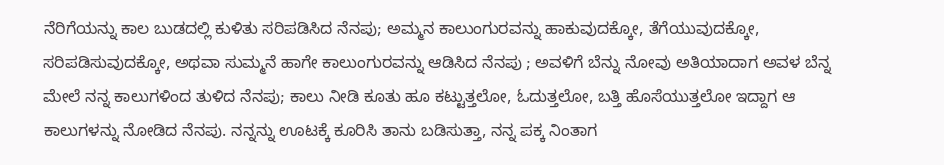ನೆರಿಗೆಯನ್ನು ಕಾಲ ಬುಡದಲ್ಲಿ ಕುಳಿತು ಸರಿಪಡಿಸಿದ ನೆನಪು; ಅಮ್ಮನ ಕಾಲುಂಗುರವನ್ನು ಹಾಕುವುದಕ್ಕೋ, ತೆಗೆಯುವುದಕ್ಕೋ, ಸರಿಪಡಿಸುವುದಕ್ಕೋ, ಅಥವಾ ಸುಮ್ಮನೆ ಹಾಗೇ ಕಾಲುಂಗುರವನ್ನು ಆಡಿಸಿದ ನೆನಪು ; ಅವಳಿಗೆ ಬೆನ್ನು ನೋವು ಅತಿಯಾದಾಗ ಅವಳ ಬೆನ್ನ ಮೇಲೆ ನನ್ನ ಕಾಲುಗಳಿಂದ ತುಳಿದ ನೆನಪು; ಕಾಲು ನೀಡಿ ಕೂತು ಹೂ ಕಟ್ಟುತ್ತಲೋ, ಓದುತ್ತಲೋ, ಬತ್ತಿ ಹೊಸೆಯುತ್ತಲೋ ಇದ್ದಾಗ ಆ ಕಾಲುಗಳನ್ನು ನೋಡಿದ ನೆನಪು. ನನ್ನನ್ನು ಊಟಕ್ಕೆ ಕೂರಿಸಿ ತಾನು ಬಡಿಸುತ್ತಾ, ನನ್ನ ಪಕ್ಕ ನಿಂತಾಗ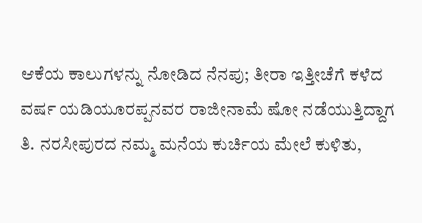ಆಕೆಯ ಕಾಲುಗಳನ್ನು ನೋಡಿದ ನೆನಪು; ತೀರಾ ಇತ್ತೀಚೆಗೆ ಕಳೆದ ವರ್ಷ ಯಡಿಯೂರಪ್ಪನವರ ರಾಜೀನಾಮೆ ಷೋ ನಡೆಯುತ್ತಿದ್ದಾಗ ತಿ. ನರಸೀಪುರದ ನಮ್ಮ ಮನೆಯ ಕುರ್ಚಿಯ ಮೇಲೆ ಕುಳಿತು,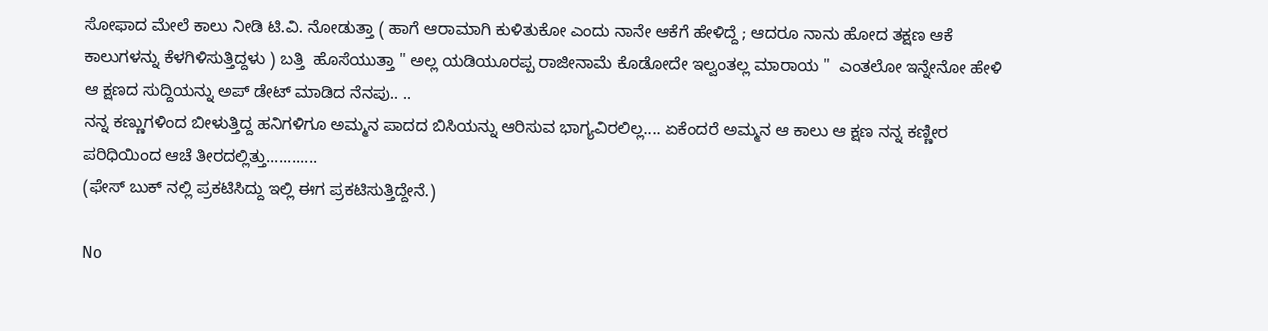ಸೋಫಾದ ಮೇಲೆ ಕಾಲು ನೀಡಿ ಟಿ.ವಿ. ನೋಡುತ್ತಾ ( ಹಾಗೆ ಆರಾಮಾಗಿ ಕುಳಿತುಕೋ ಎಂದು ನಾನೇ ಆಕೆಗೆ ಹೇಳಿದ್ದೆ ; ಆದರೂ ನಾನು ಹೋದ ತಕ್ಷಣ ಆಕೆ ಕಾಲುಗಳನ್ನು ಕೆಳಗಿಳಿಸುತ್ತಿದ್ದಳು ) ಬತ್ತಿ  ಹೊಸೆಯುತ್ತಾ " ಅಲ್ಲ ಯಡಿಯೂರಪ್ಪ ರಾಜೀನಾಮೆ ಕೊಡೋದೇ ಇಲ್ವಂತಲ್ಲ ಮಾರಾಯ "  ಎಂತಲೋ ಇನ್ನೇನೋ ಹೇಳಿ ಆ ಕ್ಷಣದ ಸುದ್ದಿಯನ್ನು ಅಪ್ ಡೇಟ್ ಮಾಡಿದ ನೆನಪು.. ..
ನನ್ನ ಕಣ್ಣುಗಳಿಂದ ಬೀಳುತ್ತಿದ್ದ ಹನಿಗಳಿಗೂ ಅಮ್ಮನ ಪಾದದ ಬಿಸಿಯನ್ನು ಆರಿಸುವ ಭಾಗ್ಯವಿರಲಿಲ್ಲ.... ಏಕೆಂದರೆ ಅಮ್ಮನ ಆ ಕಾಲು ಆ ಕ್ಷಣ ನನ್ನ ಕಣ್ಣೀರ ಪರಿಧಿಯಿಂದ ಆಚೆ ತೀರದಲ್ಲಿತ್ತು............
(ಫೇಸ್ ಬುಕ್ ನಲ್ಲಿ ಪ್ರಕಟಿಸಿದ್ದು ಇಲ್ಲಿ ಈಗ ಪ್ರಕಟಿಸುತ್ತಿದ್ದೇನೆ.)

No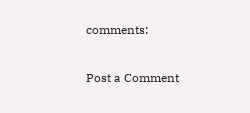comments:

Post a Comment